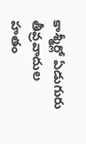కాశ్మీర్లో ఏడుగురు తీవ్రవాదుల హతం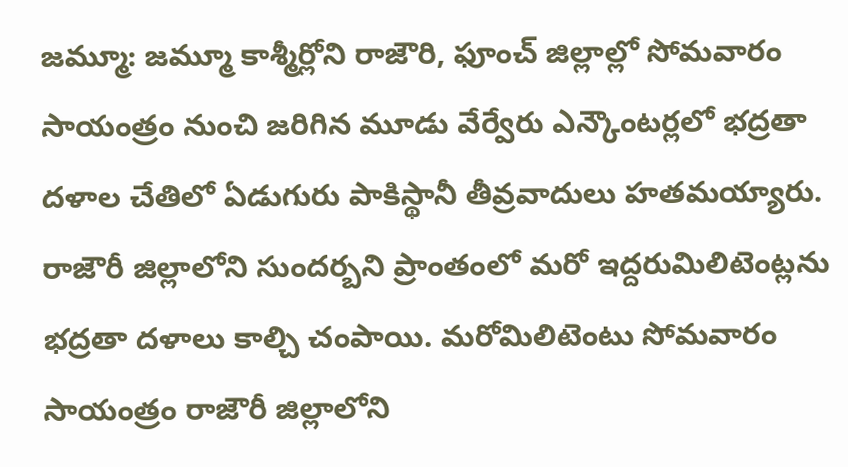జమ్మూ: జమ్మూ కాశ్మీర్లోని రాజౌరి, ఫూంచ్ జిల్లాల్లో సోమవారం సాయంత్రం నుంచి జరిగిన మూడు వేర్వేరు ఎన్కౌంటర్లలో భద్రతా దళాల చేతిలో ఏడుగురు పాకిస్థానీ తీవ్రవాదులు హతమయ్యారు.
రాజౌరీ జిల్లాలోని సుందర్బని ప్రాంతంలో మరో ఇద్దరుమిలిటెంట్లను భద్రతా దళాలు కాల్చి చంపాయి. మరోమిలిటెంటు సోమవారం సాయంత్రం రాజౌరీ జిల్లాలోని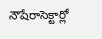నౌషేరాసెక్టార్లో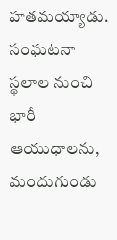హతమయ్యాడు. సంఘటనా స్థలాల నుంచి భారీ ఆయుధాలను, మందుగుండు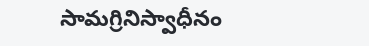సామగ్రినిస్వాధీనం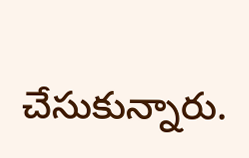చేసుకున్నారు.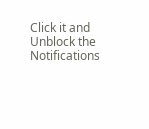Click it and Unblock the Notifications